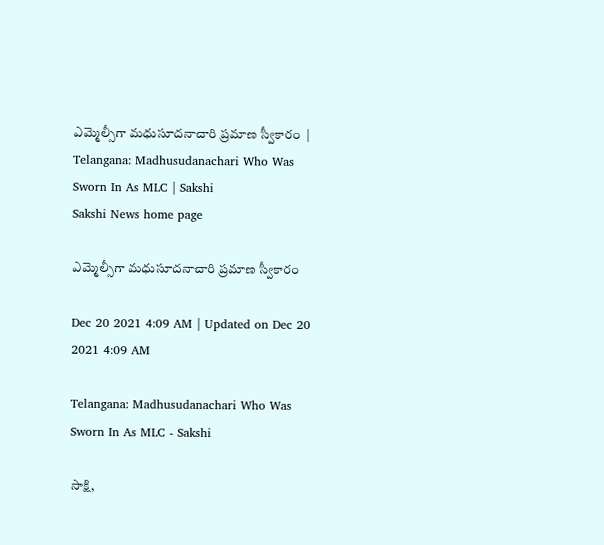ఎమ్మెల్సీగా మధుసూదనాచారి ప్రమాణ స్వీకారం  | Telangana: Madhusudanachari Who Was Sworn In As MLC | Sakshi
Sakshi News home page

ఎమ్మెల్సీగా మధుసూదనాచారి ప్రమాణ స్వీకారం

Dec 20 2021 4:09 AM | Updated on Dec 20 2021 4:09 AM

Telangana: Madhusudanachari Who Was Sworn In As MLC - Sakshi

సాక్షి,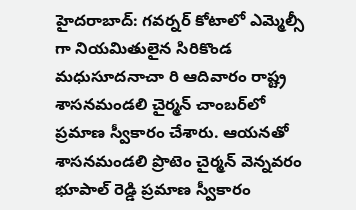హైదరాబాద్‌: గవర్నర్‌ కోటాలో ఎమ్మెల్సీ గా నియమితులైన సిరికొండ మధుసూదనాచా రి ఆదివారం రాష్ట్ర శాసనమండలి చైర్మన్‌ చాంబర్‌లో ప్రమాణ స్వీకారం చేశారు. ఆయనతో శాసనమండలి ప్రొటెం చైర్మన్‌ వెన్నవరం భూపాల్‌ రెడ్డి ప్రమాణ స్వీకారం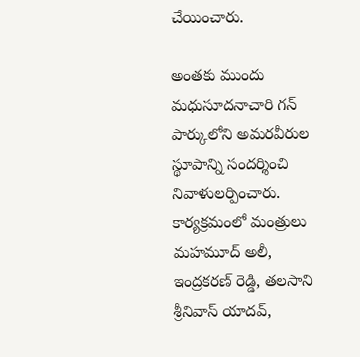చేయించారు.

అంతకు ముందు మధుసూదనాచారి గన్‌ పార్కులోని అమరవీరుల స్థూపాన్ని సందర్శించి నివాళులర్పించారు. కార్యక్రమంలో మంత్రులు మహమూద్‌ అలీ, ఇంద్రకరణ్‌ రెడ్డి, తలసాని శ్రీనివాస్‌ యాదవ్,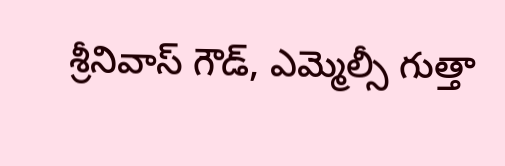శ్రీనివాస్‌ గౌడ్, ఎమ్మెల్సీ గుత్తా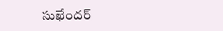సుఖేందర్‌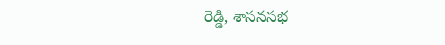రెడ్డి, శాసనసభ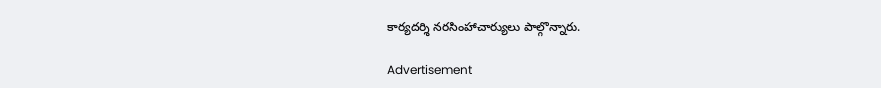కార్యదర్శి నరసింహాచార్యులు పాల్గొన్నారు.

Advertisement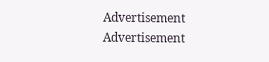Advertisement
Advertisement